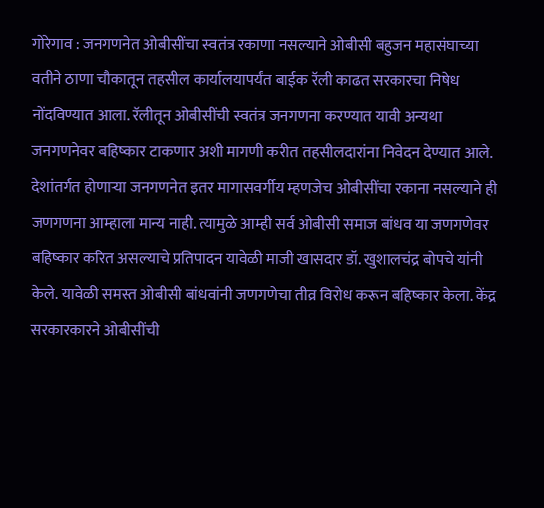गोरेगाव : जनगणनेत ओबीसींचा स्वतंत्र रकाणा नसल्याने ओबीसी बहुजन महासंघाच्या वतीने ठाणा चौकातून तहसील कार्यालयापर्यंत बाईक रॅली काढत सरकारचा निषेध नोंदविण्यात आला. रॅलीतून ओबीसींची स्वतंत्र जनगणना करण्यात यावी अन्यथा जनगणनेवर बहिष्कार टाकणार अशी मागणी करीत तहसीलदारांना निवेदन देण्यात आले.
देशांतर्गत होणाऱ्या जनगणनेत इतर मागासवर्गीय म्हणजेच ओबीसींचा रकाना नसल्याने ही जणगणना आम्हाला मान्य नाही. त्यामुळे आम्ही सर्व ओबीसी समाज बांधव या जणगणेवर बहिष्कार करित असल्याचे प्रतिपादन यावेळी माजी खासदार डॉ. खुशालचंद्र बोपचे यांनी केले. यावेळी समस्त ओबीसी बांधवांनी जणगणेचा तीव्र विरोध करून बहिष्कार केला. केंद्र सरकारकारने ओबीसींची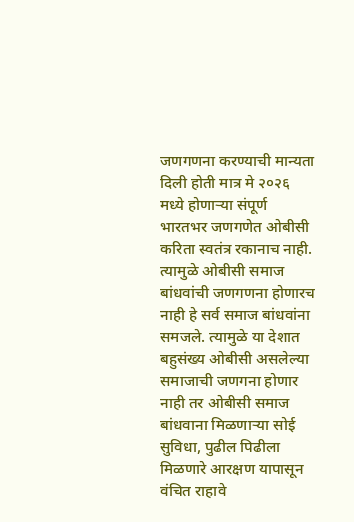जणगणना करण्याची मान्यता दिली होती मात्र मे २०२६ मध्ये होणाऱ्या संपूर्ण भारतभर जणगणेत ओबीसी करिता स्वतंत्र रकानाच नाही. त्यामुळे ओबीसी समाज बांधवांची जणगणना होणारच नाही हे सर्व समाज बांधवांना समजले. त्यामुळे या देशात बहुसंख्य ओबीसी असलेल्या समाजाची जणगना होणार नाही तर ओबीसी समाज बांधवाना मिळणाऱ्या सोई सुविधा, पुढील पिढीला मिळणारे आरक्षण यापासून वंचित राहावे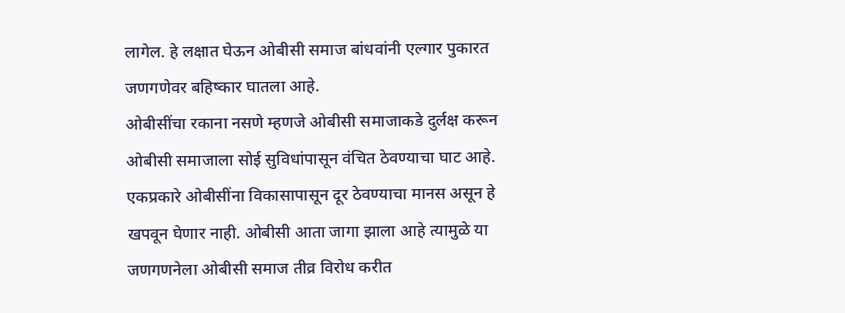लागेल. हे लक्षात घेऊन ओबीसी समाज बांधवांनी एल्गार पुकारत जणगणेवर बहिष्कार घातला आहे.
ओबीसींचा रकाना नसणे म्हणजे ओबीसी समाजाकडे दुर्लक्ष करून ओबीसी समाजाला सोई सुविधांपासून वंचित ठेवण्याचा घाट आहे. एकप्रकारे ओबीसींना विकासापासून दूर ठेवण्याचा मानस असून हे खपवून घेणार नाही. ओबीसी आता जागा झाला आहे त्यामुळे या जणगणनेला ओबीसी समाज तीव्र विरोध करीत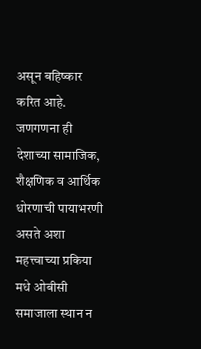असून बहिष्कार करित आहे. जणगणना ही देशाच्या सामाजिक, शैक्षणिक व आर्थिक धोरणाची पायाभरणी असते अशा महत्त्वाच्या प्रकिया मधे ओबीसी समाजाला स्थान न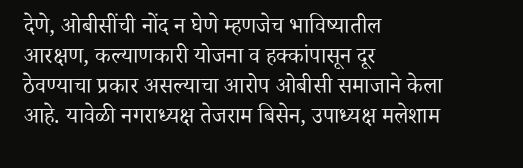देणे, ओबीसींची नोंद न घेणे म्हणजेच भाविष्यातील आरक्षण, कल्याणकारी योजना व हक्कांपासून दूर ठेवण्याचा प्रकार असल्याचा आरोप ओबीसी समाजाने केला आहे. यावेळी नगराध्यक्ष तेजराम बिसेन, उपाध्यक्ष मलेशाम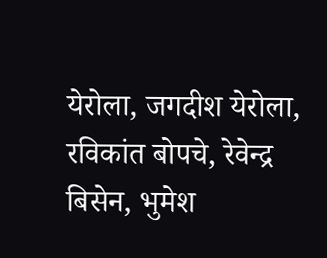येरोला, जगदीश येरोला, रविकांत बोपचे, रेवेन्द्र बिसेन, भुमेश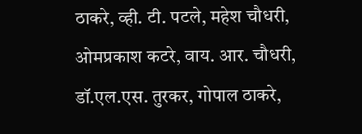ठाकरे, व्ही. टी. पटले, महेश चौधरी, ओमप्रकाश कटरे, वाय. आर. चौधरी, डॉ.एल.एस. तुरकर, गोपाल ठाकरे,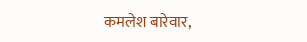कमलेश बारेवार,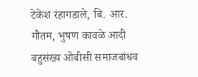टेकेश रंहागडाले, बि. आर. गौतम, भुषण कावळे आदी बहुसंख्य ओबीसी समाजबांधव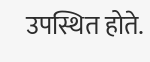उपस्थित होते.